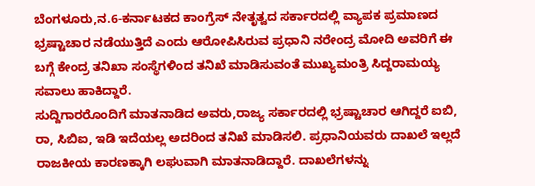ಬೆಂಗಳೂರು,ನ.6-ಕರ್ನಾಟಕದ ಕಾಂಗ್ರೆಸ್ ನೇತೃತ್ವದ ಸರ್ಕಾರದಲ್ಲಿ ವ್ಯಾಪಕ ಪ್ರಮಾಣದ ಭ್ರಷ್ಟಾಚಾರ ನಡೆಯುತ್ತಿದೆ ಎಂದು ಆರೋಪಿಸಿರುವ ಪ್ರಧಾನಿ ನರೇಂದ್ರ ಮೋದಿ ಅವರಿಗೆ ಈ ಬಗ್ಗೆ ಕೇಂದ್ರ ತನಿಖಾ ಸಂಸ್ಥೆಗಳಿಂದ ತನಿಖೆ ಮಾಡಿಸುವಂತೆ ಮುಖ್ಯಮಂತ್ರಿ ಸಿದ್ದರಾಮಯ್ಯ ಸವಾಲು ಹಾಕಿದ್ದಾರೆ.
ಸುದ್ದಿಗಾರರೊಂದಿಗೆ ಮಾತನಾಡಿದ ಅವರು,ರಾಜ್ಯ ಸರ್ಕಾರದಲ್ಲಿ ಭ್ರಷ್ಟಾಚಾರ ಆಗಿದ್ದರೆ ಐಬಿ, ರಾ, ಸಿಬಿಐ, ಇಡಿ ಇದೆಯಲ್ಲ ಅದರಿಂದ ತನಿಖೆ ಮಾಡಿಸಲಿ. ಪ್ರಧಾನಿಯವರು ದಾಖಲೆ ಇಲ್ಲದೆ ರಾಜಕೀಯ ಕಾರಣಕ್ಕಾಗಿ ಲಘುವಾಗಿ ಮಾತನಾಡಿದ್ದಾರೆ. ದಾಖಲೆಗಳನ್ನು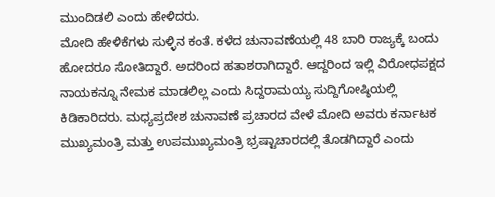ಮುಂದಿಡಲಿ ಎಂದು ಹೇಳಿದರು.
ಮೋದಿ ಹೇಳಿಕೆಗಳು ಸುಳ್ಳಿನ ಕಂತೆ. ಕಳೆದ ಚುನಾವಣೆಯಲ್ಲಿ 48 ಬಾರಿ ರಾಜ್ಯಕ್ಕೆ ಬಂದು ಹೋದರೂ ಸೋತಿದ್ದಾರೆ. ಅದರಿಂದ ಹತಾಶರಾಗಿದ್ದಾರೆ. ಆದ್ದರಿಂದ ಇಲ್ಲಿ ವಿರೋಧಪಕ್ಷದ ನಾಯಕನ್ನೂ ನೇಮಕ ಮಾಡಲಿಲ್ಲ ಎಂದು ಸಿದ್ದರಾಮಯ್ಯ ಸುದ್ದಿಗೋಷ್ಠಿಯಲ್ಲಿ ಕಿಡಿಕಾರಿದರು. ಮಧ್ಯಪ್ರದೇಶ ಚುನಾವಣೆ ಪ್ರಚಾರದ ವೇಳೆ ಮೋದಿ ಅವರು ಕರ್ನಾಟಕ ಮುಖ್ಯಮಂತ್ರಿ ಮತ್ತು ಉಪಮುಖ್ಯಮಂತ್ರಿ ಭ್ರಷ್ಟಾಚಾರದಲ್ಲಿ ತೊಡಗಿದ್ದಾರೆ ಎಂದು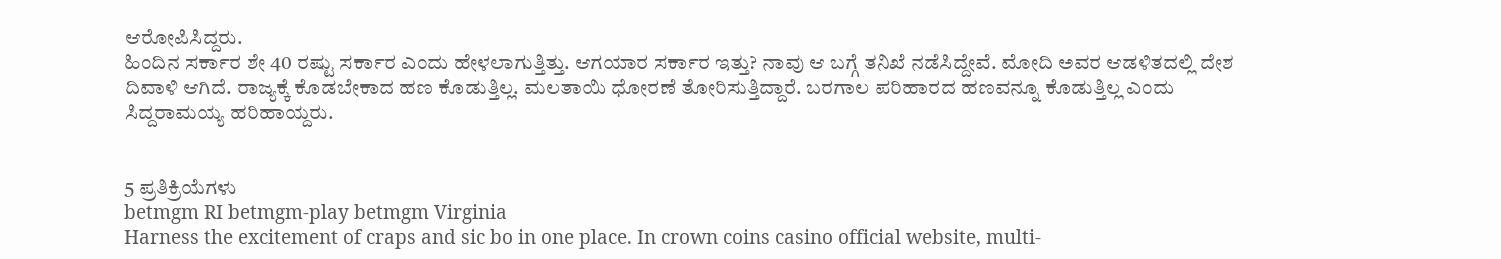ಆರೋಪಿಸಿದ್ದರು.
ಹಿಂದಿನ ಸರ್ಕಾರ ಶೇ 40 ರಷ್ಟು ಸರ್ಕಾರ ಎಂದು ಹೇಳಲಾಗುತ್ತಿತ್ತು. ಆಗಯಾರ ಸರ್ಕಾರ ಇತ್ತು? ನಾವು ಆ ಬಗ್ಗೆ ತನಿಖೆ ನಡೆಸಿದ್ದೇವೆ. ಮೋದಿ ಅವರ ಆಡಳಿತದಲ್ಲಿ ದೇಶ ದಿವಾಳಿ ಆಗಿದೆ. ರಾಜ್ಯಕ್ಕೆ ಕೊಡಬೇಕಾದ ಹಣ ಕೊಡುತ್ತಿಲ್ಲ. ಮಲತಾಯಿ ಧೋರಣೆ ತೋರಿಸುತ್ತಿದ್ದಾರೆ. ಬರಗಾಲ ಪರಿಹಾರದ ಹಣವನ್ನೂ ಕೊಡುತ್ತಿಲ್ಲ ಎಂದು ಸಿದ್ದರಾಮಯ್ಯ ಹರಿಹಾಯ್ದರು.


5 ಪ್ರತಿಕ್ರಿಯೆಗಳು
betmgm RI betmgm-play betmgm Virginia
Harness the excitement of craps and sic bo in one place. In crown coins casino official website, multi-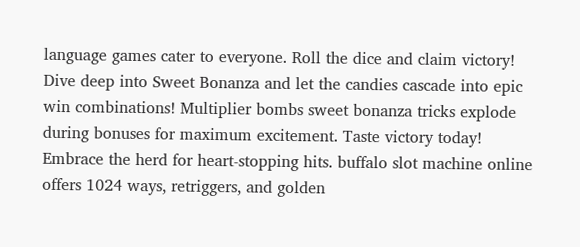language games cater to everyone. Roll the dice and claim victory!
Dive deep into Sweet Bonanza and let the candies cascade into epic win combinations! Multiplier bombs sweet bonanza tricks explode during bonuses for maximum excitement. Taste victory today!
Embrace the herd for heart-stopping hits. buffalo slot machine online offers 1024 ways, retriggers, and golden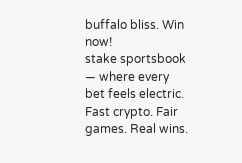buffalo bliss. Win now!
stake sportsbook — where every bet feels electric. Fast crypto. Fair games. Real wins.